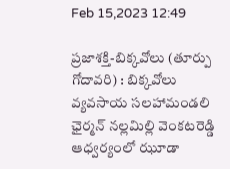Feb 15,2023 12:49

ప్రజాశక్తి-బిక్కవోలు (తూర్పు గోదావరి) : బిక్కవోలు వ్యవసాయ సలహామండలి ఛైర్మన్‌ నల్లమిల్లి వెంకటరెడ్డి ఆధ్వర్యంలో ఝూడా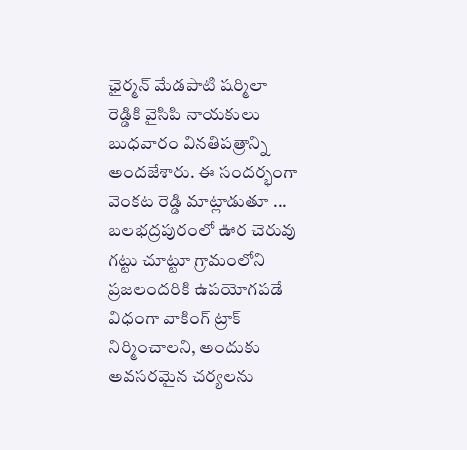ఛైర్మన్‌ మేడపాటి షర్మిలా రెడ్డికి వైసిపి నాయకులు బుధవారం వినతిపత్రాన్ని అందజేశారు. ఈ సందర్భంగా వెంకట రెడ్డి మాట్లాడుతూ ... బలభద్రపురంలో ఊర చెరువు గట్టు చూట్టూ గ్రామంలోని ప్రజలందరికి ఉపయోగపడే విధంగా వాకింగ్‌ ట్రాక్‌ నిర్మించాలని, అందుకు అవసరమైన చర్యలను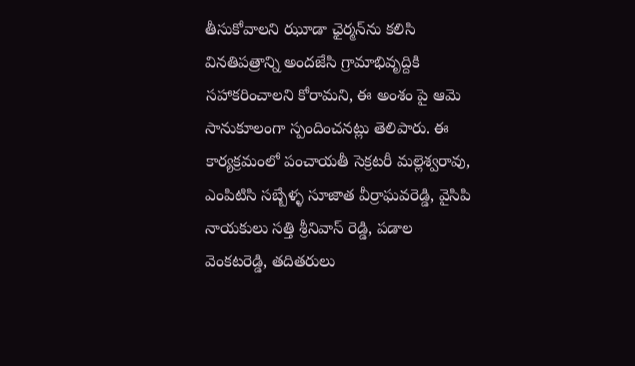తీసుకోవాలని ఝూడా ఛైర్మన్‌ను కలిసి వినతిపత్రాన్ని అందజేసి గ్రామాభివృద్దికి సహాకరించాలని కోరామని, ఈ అంశం పై ఆమె సానుకూలంగా స్పందించనట్లు తెలిపారు. ఈ కార్యక్రమంలో పంచాయతీ సెక్రటరీ మల్లెశ్వరావు, ఎంపిటిసి సబ్బేళ్ళ సూజాత వీర్రాఘవరెడ్డి, వైసిపి నాయకులు సత్తి శ్రీనివాస్‌ రెడ్డి, పడాల వెంకటరెడ్డి, తదితరులు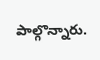పాల్గొన్నారు.